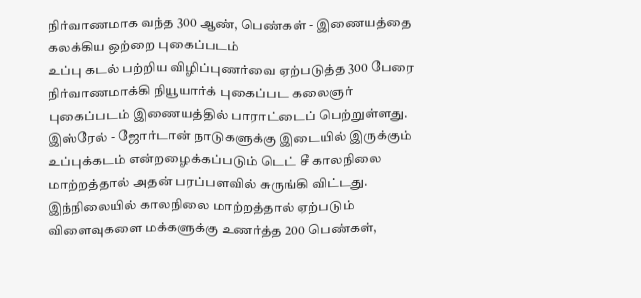நிர்வாணமாக வந்த 300 ஆண், பெண்கள் - இணையத்தை கலக்கிய ஒற்றை புகைப்படம்
உப்பு கடல் பற்றிய விழிப்புணர்வை ஏற்படுத்த 300 பேரை நிர்வாணமாக்கி நியூயார்க் புகைப்பட கலைஞர் புகைப்படம் இணையத்தில் பாராட்டைப் பெற்றுள்ளது.
இஸ்ரேல் - ஜோர்டான் நாடுகளுக்கு இடையில் இருக்கும் உப்புக்கடம் என்றழைக்கப்படும் டெட் சீ காலநிலை மாற்றத்தால் அதன் பரப்பளவில் சுருங்கி விட்டது. இந்நிலையில் காலநிலை மாற்றத்தால் ஏற்படும் விளைவுகளை மக்களுக்கு உணர்த்த 200 பெண்கள்,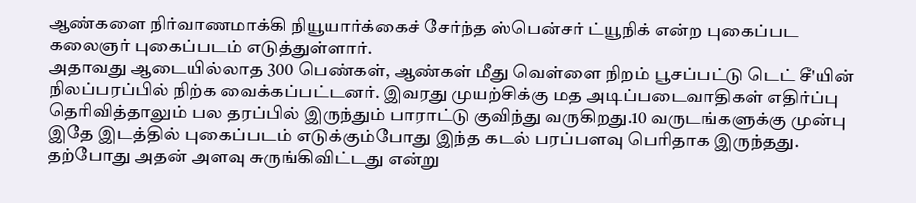ஆண்களை நிர்வாணமாக்கி நியூயார்க்கைச் சேர்ந்த ஸ்பென்சர் ட்யூநிக் என்ற புகைப்பட கலைஞர் புகைப்படம் எடுத்துள்ளார்.
அதாவது ஆடையில்லாத 300 பெண்கள், ஆண்கள் மீது வெள்ளை நிறம் பூசப்பட்டு டெட் சீ'யின் நிலப்பரப்பில் நிற்க வைக்கப்பட்டனர். இவரது முயற்சிக்கு மத அடிப்படைவாதிகள் எதிர்ப்பு தெரிவித்தாலும் பல தரப்பில் இருந்தும் பாராட்டு குவிந்து வருகிறது.10 வருடங்களுக்கு முன்பு இதே இடத்தில் புகைப்படம் எடுக்கும்போது இந்த கடல் பரப்பளவு பெரிதாக இருந்தது. தற்போது அதன் அளவு சுருங்கிவிட்டது என்று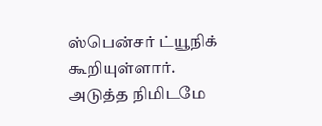ஸ்பென்சர் ட்யூநிக் கூறியுள்ளார்.
அடுத்த நிமிடமே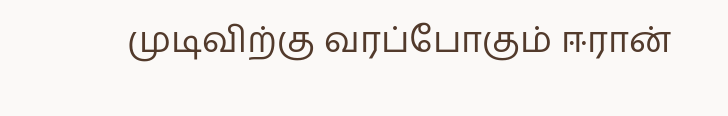முடிவிற்கு வரப்போகும் ஈரான்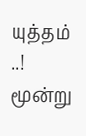யுத்தம் ..! மூன்று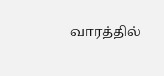வாரத்தில்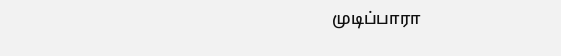முடிப்பாரா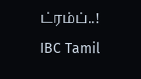ட்ரம்ப்..! IBC Tamil